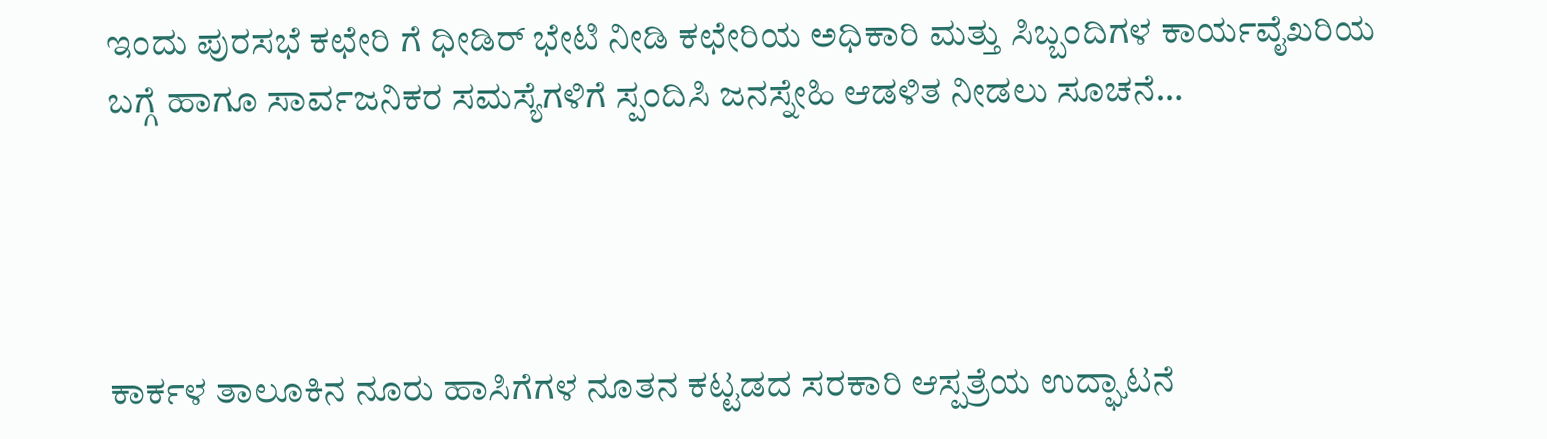ಇಂದು ಪುರಸಭೆ ಕಛೇರಿ ಗೆ ಧೀಡಿರ್ ಭೇಟಿ ನೀಡಿ ಕಛೇರಿಯ ಅಧಿಕಾರಿ ಮತ್ತು ಸಿಬ್ಬಂದಿಗಳ ಕಾರ್ಯವೈಖರಿಯ ಬಗ್ಗೆ ಹಾಗೂ ಸಾರ್ವಜನಿಕರ ಸಮಸ್ಯೆಗಳಿಗೆ ಸ್ಪಂದಿಸಿ ಜನಸ್ನೇಹಿ ಆಡಳಿತ ನೀಡಲು ಸೂಚನೆ…




ಕಾರ್ಕಳ ತಾಲೂಕಿನ ನೂರು ಹಾಸಿಗೆಗಳ ನೂತನ ಕಟ್ಟಡದ ಸರಕಾರಿ ಆಸ್ಪತ್ರೆಯ ಉದ್ಘಾಟನೆ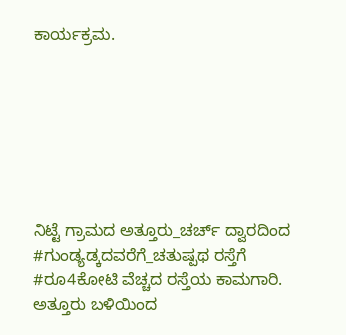ಕಾರ್ಯಕ್ರಮ.







ನಿಟ್ಟೆ ಗ್ರಾಮದ ಅತ್ತೂರು_ಚರ್ಚ್ ದ್ವಾರದಿಂದ #ಗುಂಡ್ಯಡ್ಕದವರೆಗೆ_ಚತುಷ್ಪಥ ರಸ್ತೆಗೆ #ರೂ4ಕೋಟಿ ವೆಚ್ಚದ ರಸ್ತೆಯ ಕಾಮಗಾರಿ. ಅತ್ತೂರು ಬಳಿಯಿಂದ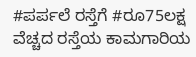#ಪರ್ಪಲೆ ರಸ್ತೆಗೆ #ರೂ75ಲಕ್ಷ ವೆಚ್ಚದ ರಸ್ತೆಯ ಕಾಮಗಾರಿಯ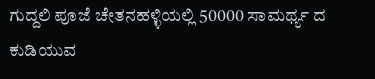ಗುದ್ದಲಿ ಪೂಜೆ ಚೇತನಹಳ್ಳಿಯಲ್ಲಿ 50000 ಸಾಮರ್ಥ್ಯ ದ ಕುಡಿಯುವ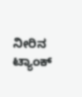ನೀರಿನ ಟ್ಯಾಂಕ್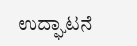ಉದ್ಘಾಟನೆ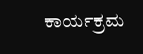ಕಾರ್ಯಕ್ರಮ